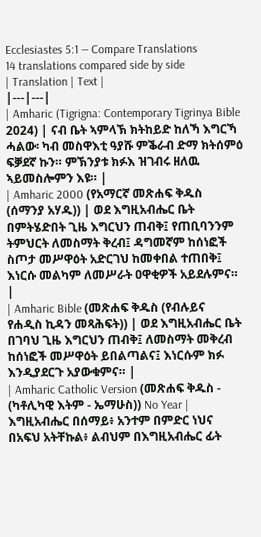Ecclesiastes 5:1 — Compare Translations
14 translations compared side by side
| Translation | Text |
|---|---|
| Amharic (Tigrigna: Contemporary Tigrinya Bible 2024) | ናብ ቤት ኣምላኽ ክትከይድ ከለኻ እግርኻ ሓልው፡ ካብ መስዋእቲ ዓያሹ ምቕራብ ድማ ክትሰምዕ ፍቓደኛ ኩን። ምኽንያቱ ክፉእ ዝገብሩ ዘለዉ ኣይመስሎምን እዩ። |
| Amharic 2000 (የአማርኛ መጽሐፍ ቅዱስ (ሰማንያ አሃዱ)) | ወደ እግዚአብሔር ቤት በምትሄድበት ጊዜ እግርህን ጠብቅ፤ የጠቢባንንም ትምህርት ለመስማት ቅረብ፤ ዳግመኛም ከሰነፎች ስጦታ መሥዋዕት አድርገህ ከመቀበል ተጠበቅ፤ እነርሱ መልካም ለመሥራት ዐዋቂዎች አይደሉምና። |
| Amharic Bible (መጽሐፍ ቅዱስ (የብሉይና የሐዲስ ኪዳን መጻሕፍት)) | ወደ እግዚአብሔር ቤት በገባህ ጊዜ እግርህን ጠብቅ፤ ለመስማት መቅረብ ከሰነፎች መሥዋዕት ይበልጣልና፤ እነርሱም ክፉ እንዲያደርጉ አያውቁምና። |
| Amharic Catholic Version (መጽሐፍ ቅዱስ - (ካቶሊካዊ እትም - ኤማሁስ)) No Year | እግዚአብሔር በሰማይ፥ አንተም በምድር ነህና በአፍህ አትቸኩል፥ ልብህም በእግዚአብሔር ፊት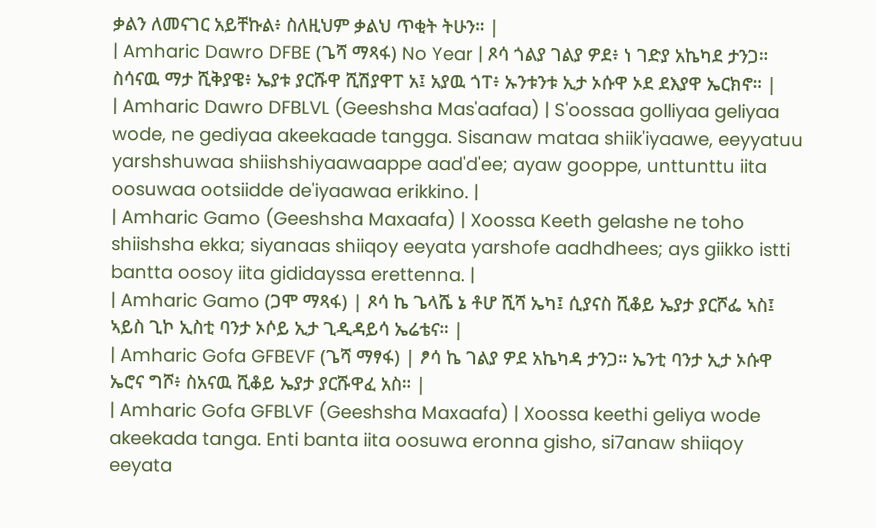ቃልን ለመናገር አይቸኩል፥ ስለዚህም ቃልህ ጥቂት ትሁን። |
| Amharic Dawro DFBE (ጌሻ ማጻፋ) No Year | ጾሳ ጎልያ ገልያ ዎደ፥ ነ ገድያ አኬካደ ታንጋ። ስሳናዉ ማታ ሺቅያዌ፥ ኤያቱ ያርሹዋ ሺሽያዋፐ አ፤ አያዉ ጎፐ፥ ኡንቱንቱ ኢታ ኦሱዋ ኦደ ደእያዋ ኤርክኖ። |
| Amharic Dawro DFBLVL (Geeshsha Mas'aafaa) | S'oossaa golliyaa geliyaa wode, ne gediyaa akeekaade tangga. Sisanaw mataa shiik'iyaawe, eeyyatuu yarshshuwaa shiishshiyaawaappe aad'd'ee; ayaw gooppe, unttunttu iita oosuwaa ootsiidde de'iyaawaa erikkino. |
| Amharic Gamo (Geeshsha Maxaafa) | Xoossa Keeth gelashe ne toho shiishsha ekka; siyanaas shiiqoy eeyata yarshofe aadhdhees; ays giikko istti bantta oosoy iita gididayssa erettenna. |
| Amharic Gamo (ጋሞ ማጻፋ) | ጾሳ ኬ ጌላሼ ኔ ቶሆ ሺሻ ኤካ፤ ሲያናስ ሺቆይ ኤያታ ያርሾፌ ኣስ፤ ኣይስ ጊኮ ኢስቲ ባንታ ኦሶይ ኢታ ጊዲዳይሳ ኤሬቴና። |
| Amharic Gofa GFBEVF (ጌሻ ማፃፋ) | ፆሳ ኬ ገልያ ዎደ አኬካዳ ታንጋ። ኤንቲ ባንታ ኢታ ኦሱዋ ኤሮና ግሾ፥ ስአናዉ ሺቆይ ኤያታ ያርሹዋፈ አስ። |
| Amharic Gofa GFBLVF (Geeshsha Maxaafa) | Xoossa keethi geliya wode akeekada tanga. Enti banta iita oosuwa eronna gisho, si7anaw shiiqoy eeyata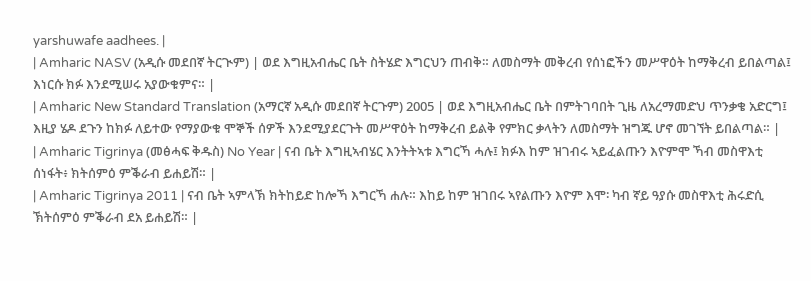yarshuwafe aadhees. |
| Amharic NASV (አዲሱ መደበኛ ትርጒም) | ወደ እግዚአብሔር ቤት ስትሄድ እግርህን ጠብቅ። ለመስማት መቅረብ የሰነፎችን መሥዋዕት ከማቅረብ ይበልጣል፤ እነርሱ ክፉ እንደሚሠሩ አያውቁምና። |
| Amharic New Standard Translation (አማርኛ አዲሱ መደበኛ ትርጉም) 2005 | ወደ እግዚአብሔር ቤት በምትገባበት ጊዜ ለአረማመድህ ጥንቃቄ አድርግ፤ እዚያ ሄዶ ደጉን ከክፉ ለይተው የማያውቁ ሞኞች ሰዎች እንደሚያደርጉት መሥዋዕት ከማቅረብ ይልቅ የምክር ቃላትን ለመስማት ዝግጁ ሆኖ መገኘት ይበልጣል። |
| Amharic Tigrinya (መፅሓፍ ቅዱስ) No Year | ናብ ቤት እግዚኣብሄር እንትትኣቱ እግርኻ ሓሉ፤ ክፉእ ከም ዝገብሩ ኣይፈልጡን እዮምሞ ኻብ መስዋእቲ ሰነፋት፥ ክትሰምዕ ምቕራብ ይሐይሽ። |
| Amharic Tigrinya 2011 | ናብ ቤት ኣምላኽ ክትከይድ ከሎኻ እግርኻ ሐሉ። እከይ ከም ዝገበሩ ኣየልጡን እዮም እሞ፡ ካብ ኛይ ዓያሱ መስዋእቲ ሕሩድሲ ኽትሰምዕ ምቕራብ ደአ ይሐይሽ። |